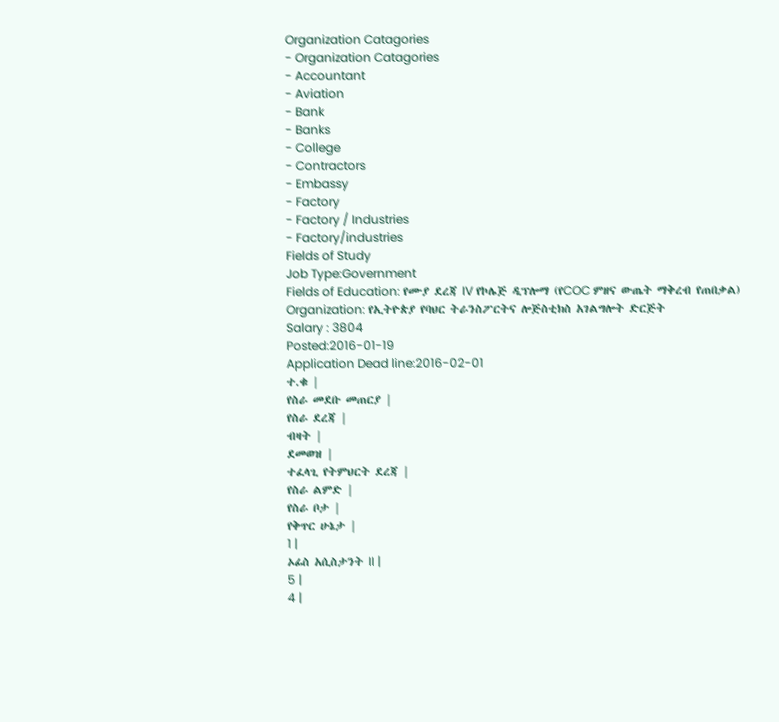Organization Catagories
- Organization Catagories
- Accountant
- Aviation
- Bank
- Banks
- College
- Contractors
- Embassy
- Factory
- Factory / Industries
- Factory/industries
Fields of Study
Job Type:Government
Fields of Education: የሙያ ደረጃ IV የኮሌጅ ዲፕሎማ (የCOC ምዘና ውጤት ማቅረብ የጠበቃል)
Organization: የኢትዮጵያ የባህር ትራንስፖርትና ሎጅስቲክስ አገልግሎት ድርጅት
Salary : 3804
Posted:2016-01-19
Application Dead line:2016-02-01
ተ.ቁ |
የስራ መደቡ መጠርያ |
የስራ ደረጃ |
ብዛት |
ደመወዝ |
ተፈላጊ የትምህርት ደረጃ |
የስራ ልምድ |
የስራ ቦታ |
የቅጥር ሁኔታ |
1 |
ኦፊስ አሲስታንት II |
5 |
4 |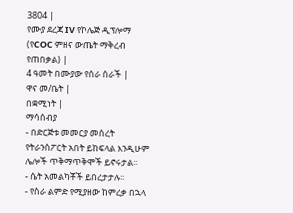3804 |
የሙያ ደረጃ IV የኮሌጅ ዲፕሎማ (የCOC ምዘና ውጤት ማቅረብ የጠበቃል) |
4 ዓመት በሙያው የሰራ ሰራች |
ዋና መ/ቤት |
በቋሚነት |
ማሳሰብያ
- በድርጅቱ መመርያ መሰረት የትራንስፖርት አበት ይከፍላል እንዲሁም ሌሎች ጥቅማጥቅሞች ይኖሩታል፡፡
- ሴት አመልካቾች ይበረታታሉ፡፡
- የስራ ልምድ የሚያዘው ከምረቃ በኋላ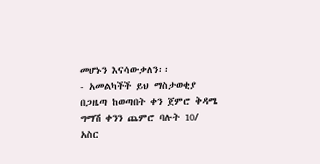መሆኑን እናሳውቃለን፡፡
- አመልካችች ይህ ማስታወቂያ በጋዜጣ ከወጣበት ቀን ጀምሮ ቅዳሜ ግማሽ ቀንን ጨምሮ ባሉት 10/ አስር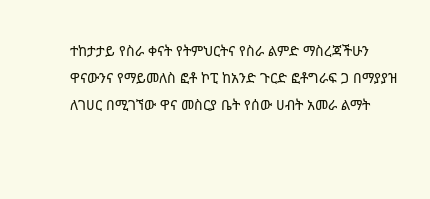ተከታታይ የስራ ቀናት የትምህርትና የስራ ልምድ ማስረጃችሁን ዋናውንና የማይመለስ ፎቶ ኮፒ ከአንድ ጉርድ ፎቶግራፍ ጋ በማያያዝ ለገሀር በሚገኘው ዋና መስርያ ቤት የሰው ሀብት አመራ ልማት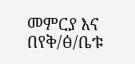መምርያ እና በየቅ/ፅ/ቤቱ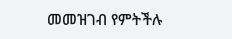መመዝገብ የምትችሉ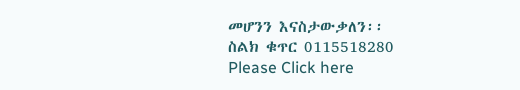መሆንን እናስታውቃለን፡፡
ስልክ ቁጥር 0115518280
Please Click here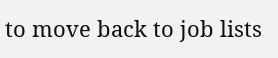to move back to job lists